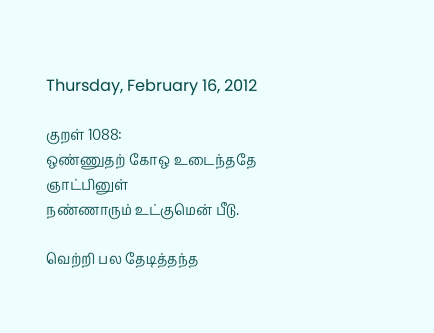Thursday, February 16, 2012

குறள் 1088:
ஒண்ணுதற் கோஒ உடைந்ததே ஞாட்பினுள்
நண்ணாரும் உட்குமென் பீடு.

வெற்றி பல தேடித்தந்த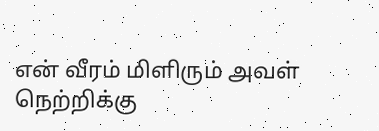என் வீரம் மிளிரும் அவள்
நெற்றிக்கு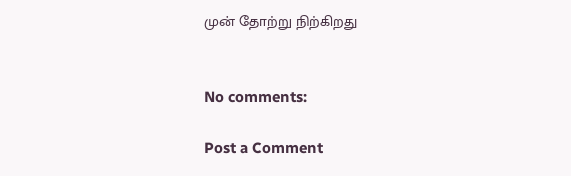முன் தோற்று நிற்கிறது


No comments:

Post a Comment